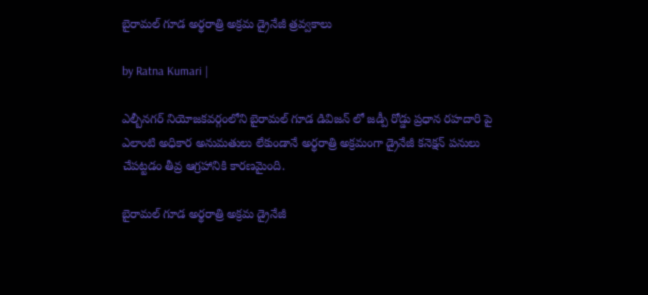బైరామ‌ల్ గూడ అర్థ‌రాత్రి అక్ర‌మ డ్రైనేజీ త్ర‌వ్వ‌కాలు

by Ratna Kumari |

ఎల్బీన‌గ‌ర్ నియోజ‌క‌వ‌ర్గంలోని బైరామ‌ల్ గూడ డివిజ‌న్ లో జ‌డ్పీ రోడ్డు ప్ర‌ధాన ర‌హ‌దారి పై ఎలాంటి అధికార అనుమ‌తులు లేకుండానే అర్థ‌రాత్రి అక్ర‌మంగా డ్రైనేజీ క‌నెక్ష‌న్ ప‌నులు చేప‌ట్ట‌డం తీవ్ర ఆగ్ర‌హానికి కార‌ణ‌మైంది.

బైరామ‌ల్ గూడ అర్థ‌రాత్రి అక్ర‌మ డ్రైనేజీ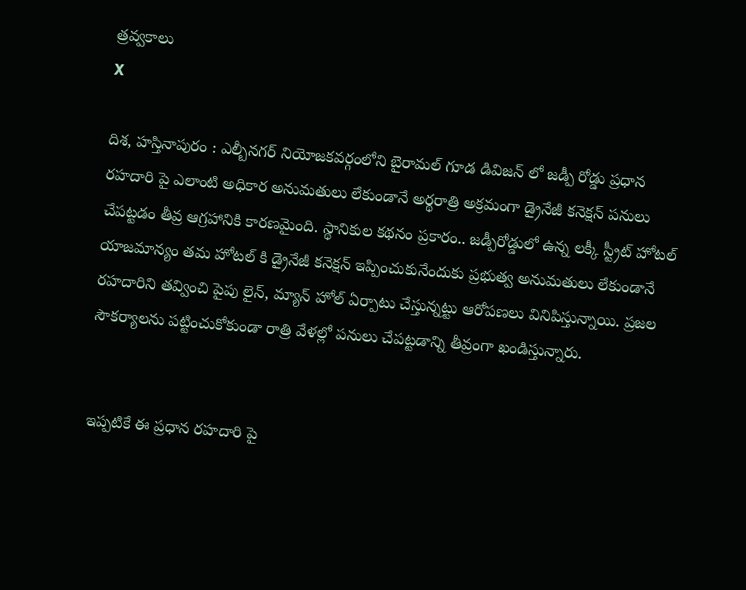త్ర‌వ్వ‌కాలు
X

దిశ‌, హ‌స్తినాపురం : ఎల్బీన‌గ‌ర్ నియోజ‌క‌వ‌ర్గంలోని బైరామ‌ల్ గూడ డివిజ‌న్ లో జ‌డ్పీ రోడ్డు ప్ర‌ధాన ర‌హ‌దారి పై ఎలాంటి అధికార అనుమ‌తులు లేకుండానే అర్థ‌రాత్రి అక్ర‌మంగా డ్రైనేజీ క‌నెక్ష‌న్ ప‌నులు చేప‌ట్ట‌డం తీవ్ర ఆగ్ర‌హానికి కార‌ణ‌మైంది. స్థానికుల క‌థ‌నం ప్ర‌కారం.. జ‌డ్పీరోడ్డులో ఉన్న ల‌క్కీ స్ట్రీట్ హోట‌ల్ యాజ‌మాన్యం త‌మ హోట‌ల్ కి డ్రైనేజీ క‌నెక్ష‌న్ ఇప్పించుకునేందుకు ప్ర‌భుత్వ అనుమ‌తులు లేకుండానే ర‌హ‌దారిని త‌వ్వించి పైపు లైన్, మ్యాన్ హోల్ ఏర్పాటు చేస్తున్న‌ట్టు ఆరోప‌ణ‌లు వినిపిస్తున్నాయి. ప్ర‌జ‌ల సౌక‌ర్యాల‌ను పట్టించుకోకుండా రాత్రి వేళల్లో పనులు చేపట్టడాన్ని తీవ్రంగా ఖండిస్తున్నారు.


ఇప్పటికే ఈ ప్రధాన రహదారి పై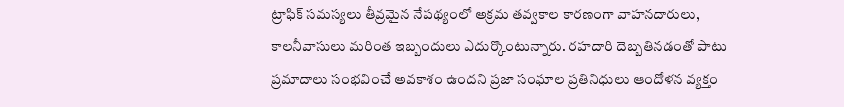ట్రాఫిక్ సమస్యలు తీవ్రమైన నేపథ్యంలో అక్రమ తవ్వకాల కారణంగా వాహనదారులు, కాలనీవాసులు మరింత ఇబ్బందులు ఎదుర్కొంటున్నారు. రహదారి దెబ్బతినడంతో పాటు ప్రమాదాలు సంభవించే అవకాశం ఉందని ప్రజా సంఘాల ప్రతినిధులు ఆందోళన వ్యక్తం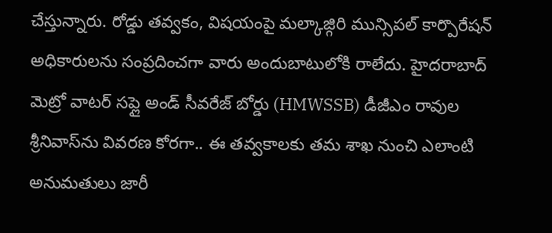చేస్తున్నారు. రోడ్డు తవ్వకం, విషయంపై మల్కాజ్గిరి మున్సిపల్ కార్పొరేషన్ అధికారులను సంప్రదించగా వారు అందుబాటులోకి రాలేదు. హైదరాబాద్ మెట్రో వాటర్ సప్లై అండ్ సీవరేజ్ బోర్డు (HMWSSB) డీజీఎం రావుల శ్రీనివాస్‌ను వివరణ కోరగా.. ఈ తవ్వకాలకు తమ శాఖ నుంచి ఎలాంటి అనుమతులు జారీ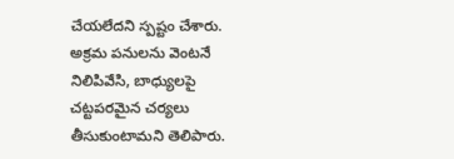చేయలేదని స్పష్టం చేశారు. అక్రమ పనులను వెంటనే నిలిపివేసి, బాధ్యులపై చట్టపరమైన చర్యలు తీసుకుంటామని తెలిపారు.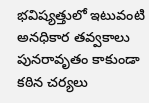భవిష్యత్తులో ఇటువంటి అనధికార తవ్వకాలు పునరావృతం కాకుండా కఠిన చర్యలు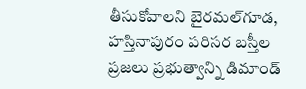తీసుకోవాలని బైరమల్‌గూడ, హస్తినాపురం పరిసర బస్తీల ప్రజలు ప్రభుత్వాన్ని డిమాండ్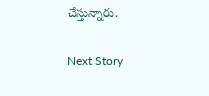చేస్తున్నారు.

Next Story